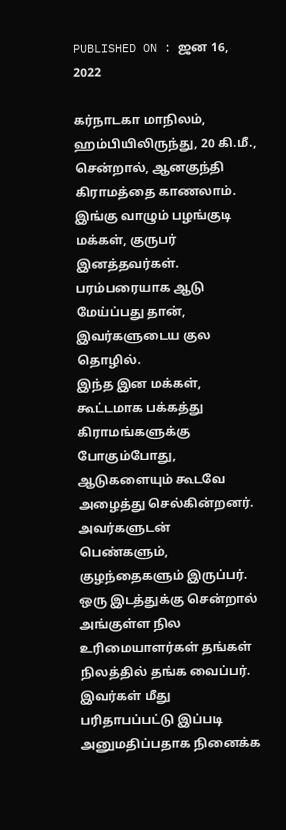PUBLISHED ON : ஜன 16, 2022

கர்நாடகா மாநிலம், ஹம்பியிலிருந்து, 20 கி.மீ., சென்றால், ஆனகுந்தி கிராமத்தை காணலாம். இங்கு வாழும் பழங்குடி மக்கள், குருபர் இனத்தவர்கள். பரம்பரையாக ஆடு மேய்ப்பது தான், இவர்களுடைய குல தொழில்.
இந்த இன மக்கள், கூட்டமாக பக்கத்து கிராமங்களுக்கு போகும்போது, ஆடுகளையும் கூடவே அழைத்து செல்கின்றனர். அவர்களுடன் பெண்களும், குழந்தைகளும் இருப்பர். ஒரு இடத்துக்கு சென்றால் அங்குள்ள நில உரிமையாளர்கள் தங்கள் நிலத்தில் தங்க வைப்பர்.
இவர்கள் மீது பரிதாபப்பட்டு இப்படி அனுமதிப்பதாக நினைக்க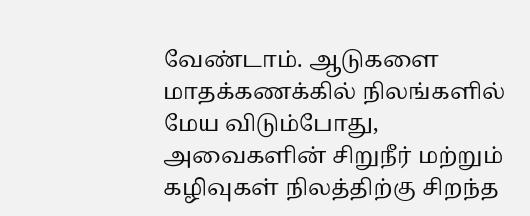வேண்டாம். ஆடுகளை மாதக்கணக்கில் நிலங்களில் மேய விடும்போது, அவைகளின் சிறுநீர் மற்றும் கழிவுகள் நிலத்திற்கு சிறந்த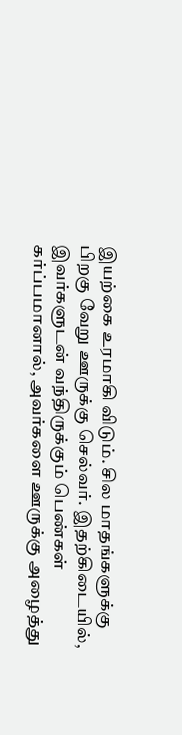இயற்கை உரமாகி விடும். சில மாதங்களுக்கு பிறகு வேறு ஊருக்கு செல்வர். இதற்கிடையில், இவர்களுடன் வந்திருக்கும் பெண்கள் கர்ப்பமானால், அவர்களை ஊருக்கு அழைத்து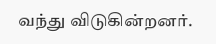வந்து விடுகின்றனர்.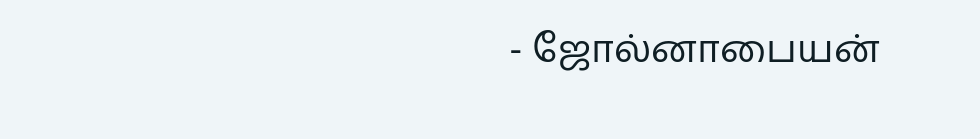- ஜோல்னாபையன்